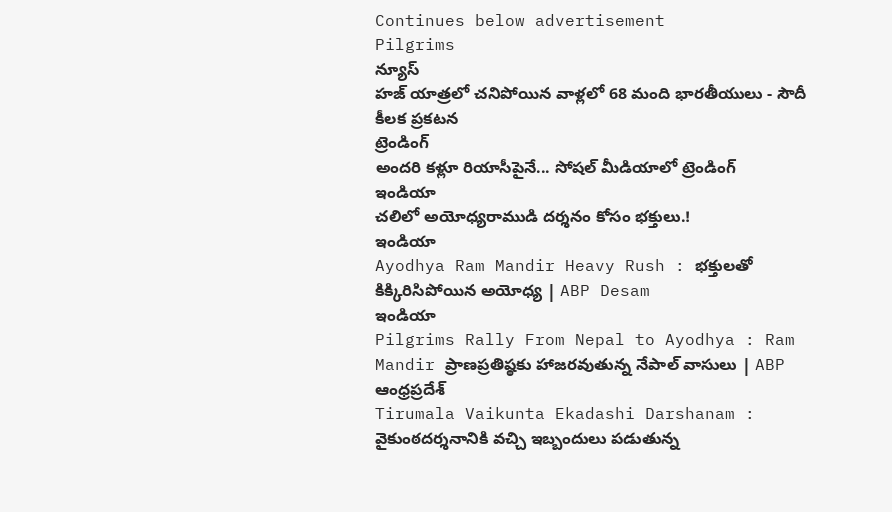Continues below advertisement
Pilgrims
న్యూస్
హజ్ యాత్రలో చనిపోయిన వాళ్లలో 68 మంది భారతీయులు - సౌదీ కీలక ప్రకటన
ట్రెండింగ్
అందరి కళ్లూ రియాసీపైనే... సోషల్ మీడియాలో ట్రెండింగ్
ఇండియా
చలిలో అయోధ్యరాముడి దర్శనం కోసం భక్తులు.!
ఇండియా
Ayodhya Ram Mandir Heavy Rush : భక్తులతో కిక్కిరిసిపోయిన అయోధ్య | ABP Desam
ఇండియా
Pilgrims Rally From Nepal to Ayodhya : Ram Mandir ప్రాణప్రతిష్ఠకు హాజరవుతున్న నేపాల్ వాసులు | ABP
ఆంధ్రప్రదేశ్
Tirumala Vaikunta Ekadashi Darshanam : వైకుంఠదర్శనానికి వచ్చి ఇబ్బందులు పడుతున్న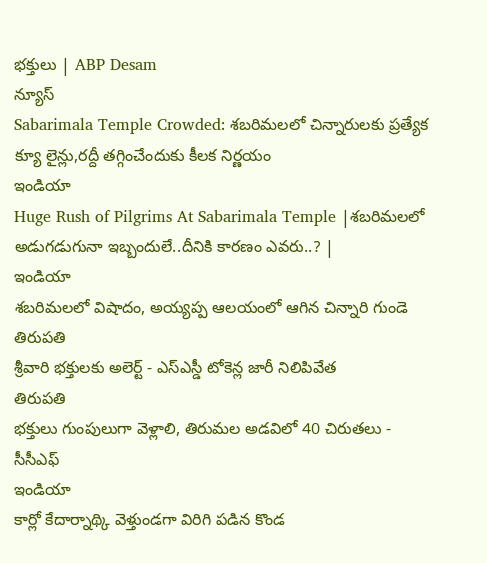భక్తులు | ABP Desam
న్యూస్
Sabarimala Temple Crowded: శబరిమలలో చిన్నారులకు ప్రత్యేక క్యూ లైన్లు,రద్దీ తగ్గించేందుకు కీలక నిర్ణయం
ఇండియా
Huge Rush of Pilgrims At Sabarimala Temple |శబరిమలలో అడుగడుగునా ఇబ్బందులే..దీనికి కారణం ఎవరు..? |
ఇండియా
శబరిమలలో విషాదం, అయ్యప్ప ఆలయంలో ఆగిన చిన్నారి గుండె
తిరుపతి
శ్రీవారి భక్తులకు అలెర్ట్ - ఎస్ఎస్డీ టోకెన్ల జారీ నిలిపివేత
తిరుపతి
భక్తులు గుంపులుగా వెళ్లాలి, తిరుమల అడవిలో 40 చిరుతలు - సీసీఎఫ్
ఇండియా
కార్లో కేదార్నాథ్కి వెళ్తుండగా విరిగి పడిన కొండ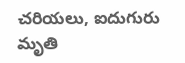చరియలు, ఐదుగురు మృతి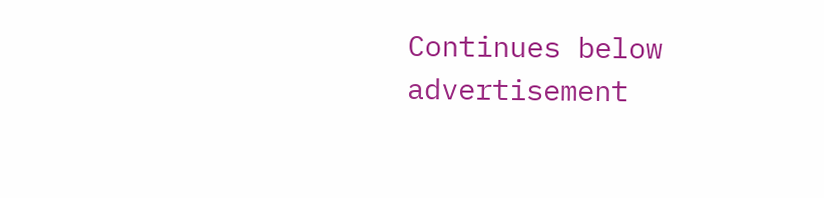Continues below advertisement